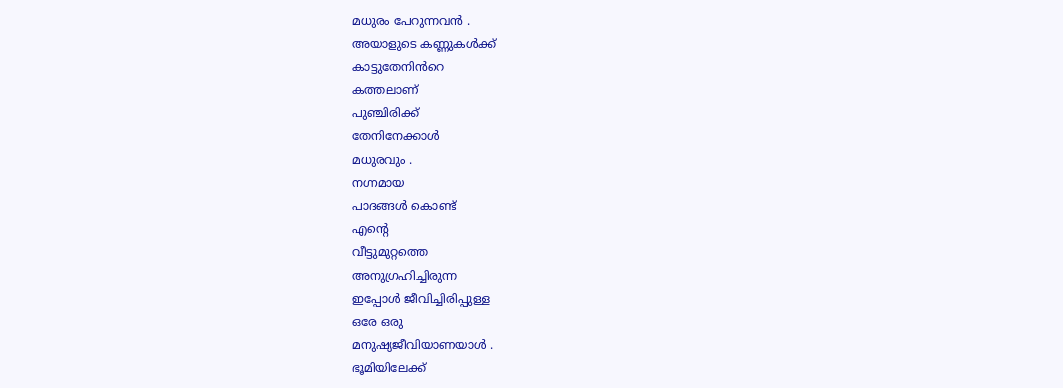മധുരം പേറുന്നവൻ .
അയാളുടെ കണ്ണുകൾക്ക്
കാട്ടുതേനിൻറെ
കത്തലാണ്
പുഞ്ചിരിക്ക്
തേനിനേക്കാൾ
മധുരവും .
നഗ്നമായ
പാദങ്ങൾ കൊണ്ട്
എന്റെ
വീട്ടുമുറ്റത്തെ
അനുഗ്രഹിച്ചിരുന്ന
ഇപ്പോൾ ജീവിച്ചിരിപ്പുള്ള
ഒരേ ഒരു
മനുഷ്യജീവിയാണയാൾ .
ഭൂമിയിലേക്ക്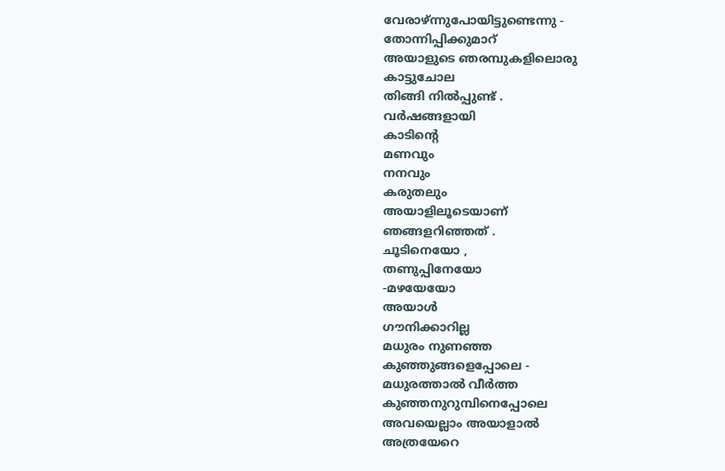വേരാഴ്ന്നുപോയിട്ടുണ്ടെന്നു -
തോന്നിപ്പിക്കുമാറ്
അയാളുടെ ഞരമ്പുകളിലൊരു
കാട്ടുചോല
തിങ്ങി നിൽപ്പുണ്ട് .
വർഷങ്ങളായി
കാടിന്റെ
മണവും
നനവും
കരുതലും
അയാളിലൂടെയാണ്
ഞങ്ങളറിഞ്ഞത് .
ചൂടിനെയോ ,
തണുപ്പിനേയോ
-മഴയേയോ
അയാൾ
ഗൗനിക്കാറില്ല
മധുരം നുണഞ്ഞ
കുഞ്ഞുങ്ങളെപ്പോലെ -
മധുരത്താൽ വീർത്ത
കുഞ്ഞനുറുമ്പിനെപ്പോലെ
അവയെല്ലാം അയാളാൽ
അത്രയേറെ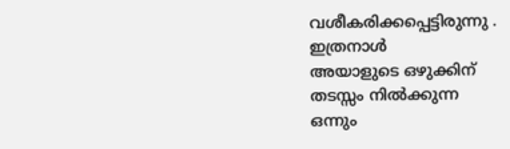വശീകരിക്കപ്പെട്ടിരുന്നു .
ഇത്രനാൾ
അയാളുടെ ഒഴുക്കിന്
തടസ്സം നിൽക്കുന്ന
ഒന്നും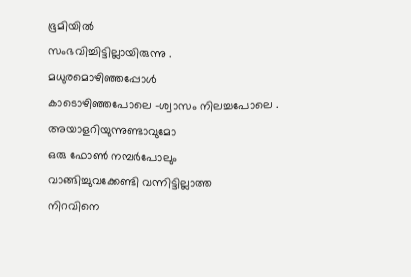ഭൂമിയിൽ
സംഭവിച്ചിട്ടില്ലായിരുന്നു .
മധുരമൊഴിഞ്ഞപ്പോൾ
കാടൊഴിഞ്ഞപോലെ -ശ്വാസം നിലച്ചപോലെ .
അയാളറിയുന്നുണ്ടാവുമോ
ഒരു ഫോൺ നമ്പർപോലും
വാങ്ങിച്ചുവക്കേണ്ടി വന്നിട്ടില്ലാത്ത
നിറവിനെ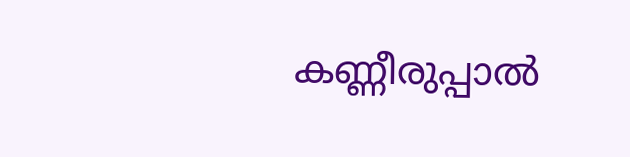കണ്ണീരുപ്പാൽ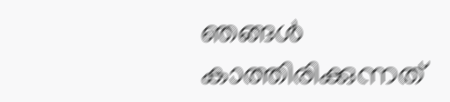ഞങ്ങൾ
കാത്തിരിക്കുന്നത്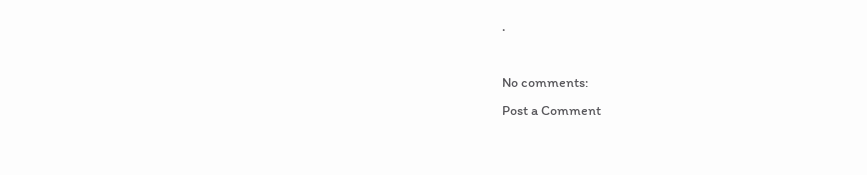.

No comments:
Post a Comment